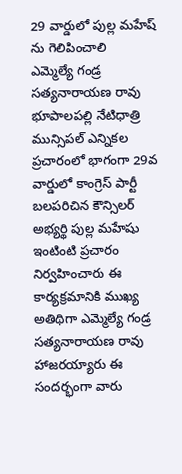29 వార్డులో పుల్ల మహేష్ ను గెలిపించాలి
ఎమ్మెల్యే గండ్ర సత్యనారాయణ రావు
భూపాలపల్లి నేటిధాత్రి
మున్సిపల్ ఎన్నికల ప్రచారంలో భాగంగా 29వ వార్డులో కాంగ్రెస్ పార్టీ బలపరిచిన కౌన్సిలర్ అభ్యర్థి పుల్ల మహేషు ఇంటింటి ప్రచారం నిర్వహించారు ఈ కార్యక్రమానికి ముఖ్య అతిథిగా ఎమ్మెల్యే గండ్ర సత్యనారాయణ రావు హాజరయ్యారు ఈ సందర్భంగా వారు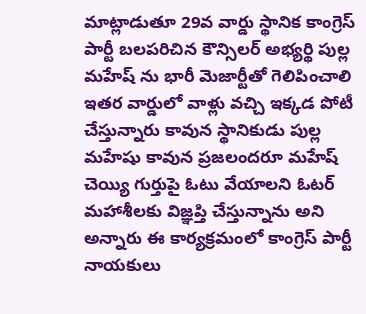మాట్లాడుతూ 29వ వార్డు స్థానిక కాంగ్రెస్ పార్టీ బలపరిచిన కౌన్సిలర్ అభ్యర్థి పుల్ల మహేష్ ను భారీ మెజార్టీతో గెలిపించాలి ఇతర వార్డులో వాళ్లు వచ్చి ఇక్కడ పోటీ చేస్తున్నారు కావున స్థానికుడు పుల్ల మహేషు కావున ప్రజలందరూ మహేష్ చెయ్యి గుర్తుపై ఓటు వేయాలని ఓటర్ మహాశీలకు విజ్ఞప్తి చేస్తున్నాను అని అన్నారు ఈ కార్యక్రమంలో కాంగ్రెస్ పార్టీ నాయకులు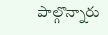పాల్గొన్నారు